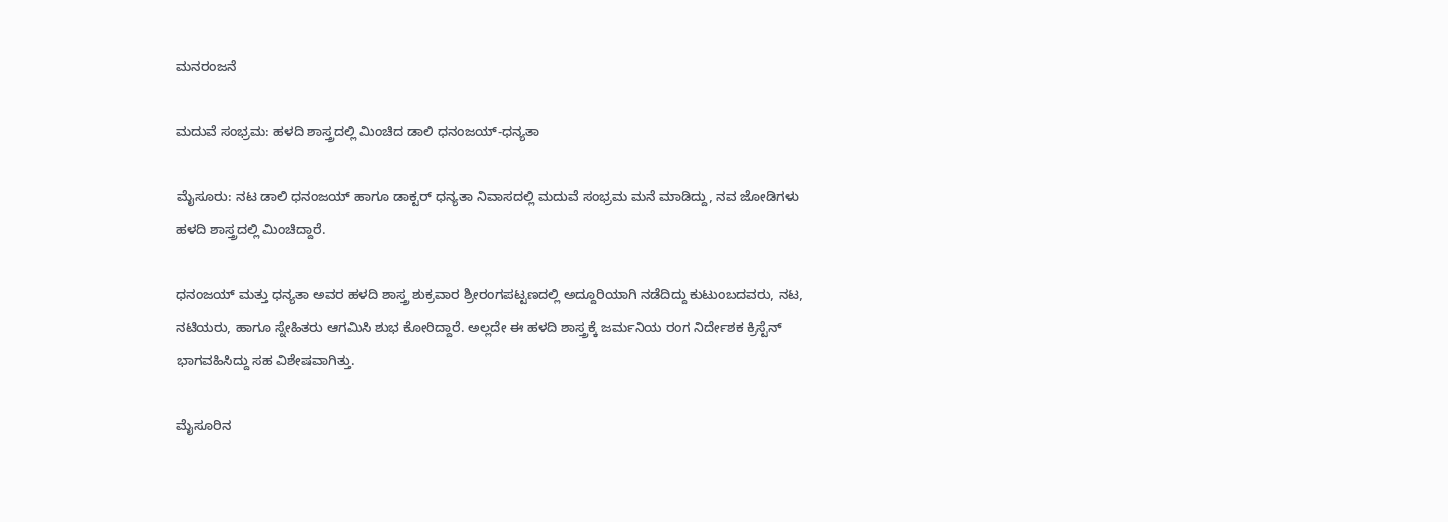ಮನರಂಜನೆ

ಮದುವೆ ಸಂಭ್ರಮ: ಹಳದಿ ಶಾಸ್ತ್ರದಲ್ಲಿ ಮಿಂಚಿದ ಡಾಲಿ ಧನಂಜಯ್‌-ಧನ್ಯತಾ

ಮೈಸೂರು: ನಟ ಡಾಲಿ ಧನಂಜಯ್‌ ಹಾಗೂ ಡಾಕ್ಟರ್‌ ಧನ್ಯತಾ ನಿವಾಸದಲ್ಲಿ ಮದುವೆ ಸಂಭ್ರಮ ಮನೆ ಮಾಡಿದ್ದು, ನವ ಜೋಡಿಗಳು ಹಳದಿ ಶಾಸ್ತ್ರದಲ್ಲಿ ಮಿಂಚಿದ್ದಾರೆ.

ಧನಂಜಯ್‌ ಮತ್ತು ಧನ್ಯತಾ ಅವರ ಹಳದಿ ಶಾಸ್ತ್ರ ಶುಕ್ರವಾರ ಶ್ರೀರಂಗಪಟ್ಟಣದಲ್ಲಿ ಅದ್ದೂರಿಯಾಗಿ ನಡೆದಿದ್ದು ಕುಟುಂಬದವರು, ನಟ, ನಟಿಯರು, ಹಾಗೂ ಸ್ನೇಹಿತರು ಆಗಮಿಸಿ ಶುಭ ಕೋರಿದ್ದಾರೆ. ಅಲ್ಲದೇ ಈ ಹಳದಿ ಶಾಸ್ತ್ರಕ್ಕೆ ಜರ್ಮನಿಯ ರಂಗ ನಿರ್ದೇಶಕ ಕ್ರಿಸ್ಟೆನ್‌ ಭಾಗವಹಿಸಿದ್ದು ಸಹ ವಿಶೇಷವಾಗಿತ್ತು.

ಮೈಸೂರಿನ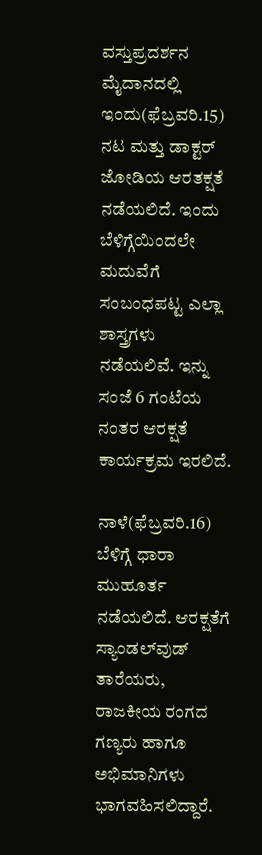ವಸ್ತುಪ್ರದರ್ಶನ ಮೈದಾನದಲ್ಲಿ ಇಂದು(ಫೆಬ್ರವರಿ.15) ನಟ ಮತ್ತು ಡಾಕ್ಟರ್‌ ಜೋಡಿಯ ಆರತಕ್ಷತೆ ನಡೆಯಲಿದೆ. ಇಂದು ಬೆಳಿಗ್ಗೆಯಿಂದಲೇ ಮದುವೆಗೆ ಸಂಬಂಧಪಟ್ಟ ಎಲ್ಲಾ ಶಾಸ್ತ್ರಗಳು ನಡೆಯಲಿವೆ. ಇನ್ನು ಸಂಜೆ 6 ಗಂಟೆಯ ನಂತರ ಆರಕ್ಷತೆ ಕಾರ್ಯಕ್ರಮ ಇರಲಿದೆ.

ನಾಳೆ(ಫೆಬ್ರವರಿ.16) ಬೆಳಿಗ್ಗೆ ಧಾರಾ ಮುಹೂರ್ತ ನಡೆಯಲಿದೆ. ಆರಕ್ಷತೆಗೆ ಸ್ಯಾಂಡಲ್‌ವುಡ್‌ ತಾರೆಯರು, ರಾಜಕೀಯ ರಂಗದ ಗಣ್ಯರು ಹಾಗೂ ಅಭಿಮಾನಿಗಳು ಭಾಗವಹಿಸಲಿದ್ದಾರೆ.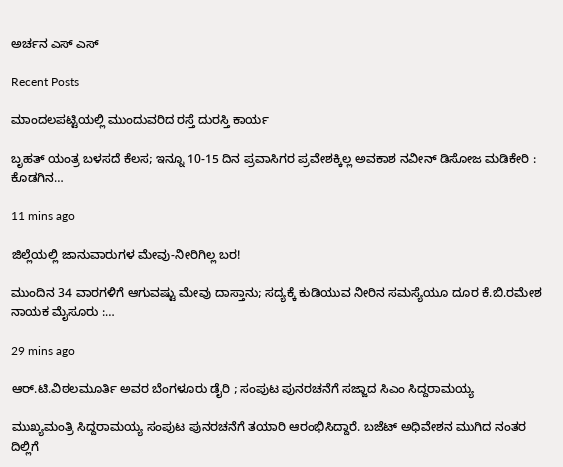ಅರ್ಚನ ಎಸ್‌ ಎಸ್

Recent Posts

ಮಾಂದಲಪಟ್ಟಿಯಲ್ಲಿ ಮುಂದುವರಿದ ರಸ್ತೆ ದುರಸ್ತಿ ಕಾರ್ಯ

ಬೃಹತ್ ಯಂತ್ರ ಬಳಸದೆ ಕೆಲಸ; ಇನ್ನೂ 10-15 ದಿನ ಪ್ರವಾಸಿಗರ ಪ್ರವೇಶಕ್ಕಿಲ್ಲ ಅವಕಾಶ ನವೀನ್ ಡಿಸೋಜ ಮಡಿಕೇರಿ : ಕೊಡಗಿನ…

11 mins ago

ಜಿಲ್ಲೆಯಲ್ಲಿ ಜಾನುವಾರುಗಳ ಮೇವು-ನೀರಿಗಿಲ್ಲ ಬರ!

ಮುಂದಿನ 34 ವಾರಗಳಿಗೆ ಆಗುವಷ್ಟು ಮೇವು ದಾಸ್ತಾನು; ಸದ್ಯಕ್ಕೆ ಕುಡಿಯುವ ನೀರಿನ ಸಮಸ್ಯೆಯೂ ದೂರ ಕೆ.ಬಿ.ರಮೇಶ ನಾಯಕ ಮೈಸೂರು :…

29 mins ago

ಆರ್.ಟಿ.ವಿಠಲಮೂರ್ತಿ ಅವರ ಬೆಂಗಳೂರು ಡೈರಿ ; ಸಂಪುಟ ಪುನರಚನೆಗೆ ಸಜ್ಜಾದ ಸಿಎಂ ಸಿದ್ದರಾಮಯ್ಯ

ಮುಖ್ಯಮಂತ್ರಿ ಸಿದ್ದರಾಮಯ್ಯ ಸಂಪುಟ ಪುನರಚನೆಗೆ ತಯಾರಿ ಆರಂಭಿಸಿದ್ದಾರೆ. ಬಜೆಟ್ ಅಧಿವೇಶನ ಮುಗಿದ ನಂತರ ದಿಲ್ಲಿಗೆ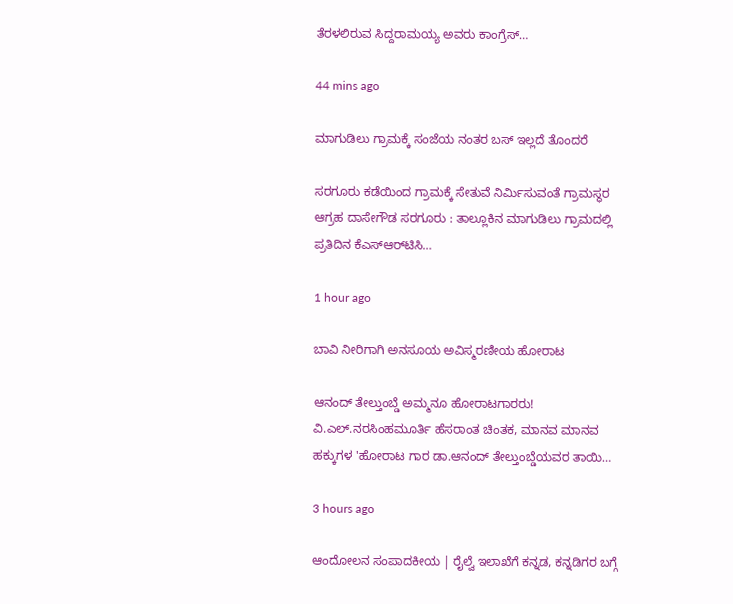ತೆರಳಲಿರುವ ಸಿದ್ದರಾಮಯ್ಯ ಅವರು ಕಾಂಗ್ರೆಸ್…

44 mins ago

ಮಾಗುಡಿಲು ಗ್ರಾಮಕ್ಕೆ ಸಂಜೆಯ ನಂತರ ಬಸ್‌ ಇಲ್ಲದೆ ತೊಂದರೆ

ಸರಗೂರು ಕಡೆಯಿಂದ ಗ್ರಾಮಕ್ಕೆ ಸೇತುವೆ ನಿರ್ಮಿಸುವಂತೆ ಗ್ರಾಮಸ್ಥರ ಆಗ್ರಹ ದಾಸೇಗೌಡ ಸರಗೂರು : ತಾಲ್ಲೂಕಿನ ಮಾಗುಡಿಲು ಗ್ರಾಮದಲ್ಲಿ ಪ್ರತಿದಿನ ಕೆಎಸ್ಆರ್‌ಟಿಸಿ…

1 hour ago

ಬಾವಿ ನೀರಿಗಾಗಿ ಅನಸೂಯ ಅವಿಸ್ಮರಣೀಯ ಹೋರಾಟ

ಆನಂದ್ ತೇಲ್ತುಂಬ್ಡೆ ಅಮ್ಮನೂ ಹೋರಾಟಗಾರರು! ವಿ.ಎಲ್.ನರಸಿಂಹಮೂರ್ತಿ ಹೆಸರಾಂತ ಚಿಂತಕ, ಮಾನವ ಮಾನವ ಹಕ್ಕುಗಳ 'ಹೋರಾಟ ಗಾರ ಡಾ.ಆನಂದ್ ತೇಲ್ತುಂಬ್ಡೆಯವರ ತಾಯಿ…

3 hours ago

ಆಂದೋಲನ ಸಂಪಾದಕೀಯ | ರೈಲ್ವೆ ಇಲಾಖೆಗೆ ಕನ್ನಡ, ಕನ್ನಡಿಗರ ಬಗ್ಗೆ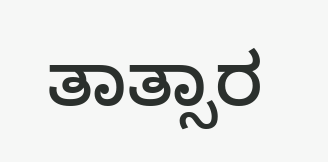ತಾತ್ಸಾರ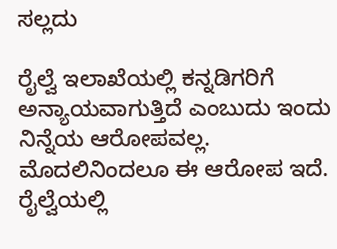ಸಲ್ಲದು

ರೈಲ್ವೆ ಇಲಾಖೆಯಲ್ಲಿ ಕನ್ನಡಿಗರಿಗೆ ಅನ್ಯಾಯವಾಗುತ್ತಿದೆ ಎಂಬುದು ಇಂದು ನಿನ್ನೆಯ ಆರೋಪವಲ್ಲ. ಮೊದಲಿನಿಂದಲೂ ಈ ಆರೋಪ ಇದೆ. ರೈಲ್ವೆಯಲ್ಲಿ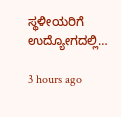ಸ್ಥಳೀಯರಿಗೆ ಉದ್ಯೋಗದಲ್ಲಿ…

3 hours ago